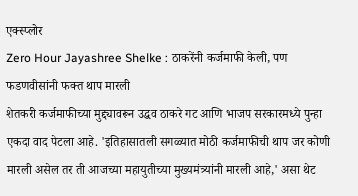एक्स्प्लोर
Zero Hour Jayashree Shelke : ठाकरेंनी कर्जमाफी केली, पण फडणवीसांनी फक्त थाप मारली
शेतकरी कर्जमाफीच्या मुद्द्यावरून उद्धव ठाकरे गट आणि भाजप सरकारमध्ये पुन्हा एकदा वाद पेटला आहे. 'इतिहासातली सगळ्यात मोठी कर्जमाफीची थाप जर कोणी मारली असेल तर ती आजच्या महायुतीच्या मुख्यमंत्र्यांनी मारली आहे,' असा थेट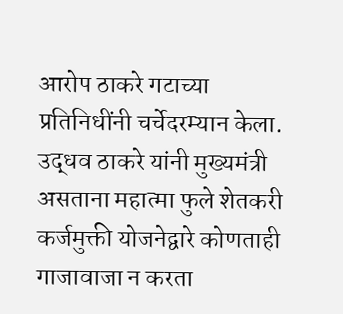आरोप ठाकरे गटाच्या प्रतिनिधींनी चर्चेदरम्यान केला. उद्धव ठाकरे यांनी मुख्यमंत्री असताना महात्मा फुले शेतकरी कर्जमुक्ती योजनेद्वारे कोणताही गाजावाजा न करता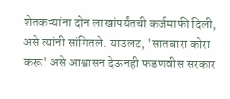शेतकऱ्यांना दोन लाखांपर्यंतची कर्जमाफी दिली, असे त्यांनी सांगितले. याउलट, 'सातबारा कोरा करू' असे आश्वासन देऊनही फडणवीस सरकार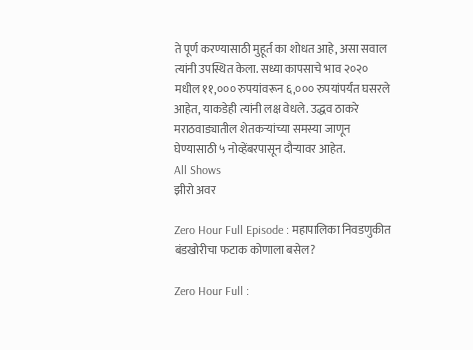ते पूर्ण करण्यासाठी मुहूर्त का शोधत आहे, असा सवाल त्यांनी उपस्थित केला. सध्या कापसाचे भाव २०२० मधील ११,००० रुपयांवरून ६,००० रुपयांपर्यंत घसरले आहेत, याकडेही त्यांनी लक्ष वेधले. उद्धव ठाकरे मराठवाड्यातील शेतकऱ्यांच्या समस्या जाणून घेण्यासाठी ५ नोव्हेंबरपासून दौऱ्यावर आहेत.
All Shows
झीरो अवर

Zero Hour Full Episode : महापालिका निवडणुकीत बंडखोरीचा फटाक कोणाला बसेल?

Zero Hour Full :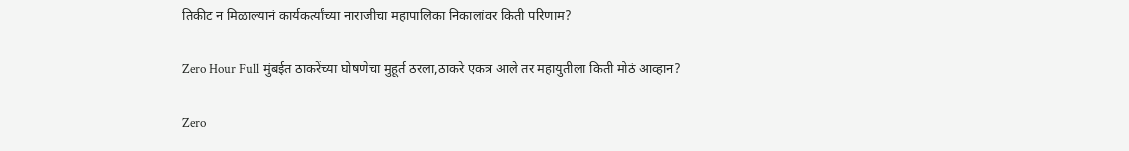तिकीट न मिळाल्यानं कार्यकर्त्यांच्या नाराजीचा महापालिका निकालांवर किती परिणाम?

Zero Hour Full मुंबईत ठाकरेंच्या घोषणेचा मुहूर्त ठरला,ठाकरे एकत्र आले तर महायुतीला किती मोठं आव्हान?

Zero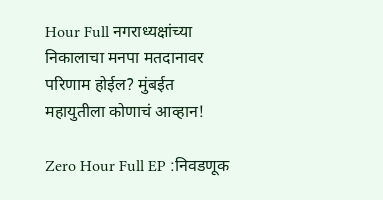Hour Full नगराध्यक्षांच्या निकालाचा मनपा मतदानावर परिणाम होईल? मुंबईत महायुतीला कोणाचं आव्हान!

Zero Hour Full EP :निवडणूक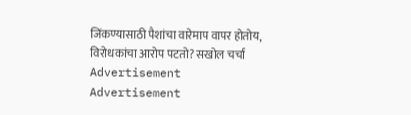जिंकण्यासाठी पैशांचा वारेमाप वापर होतोय, विरोधकांचा आरोप पटतो? सखोल चर्चा
Advertisement
Advertisement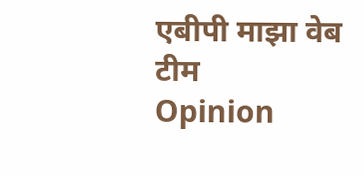एबीपी माझा वेब टीम
Opinion